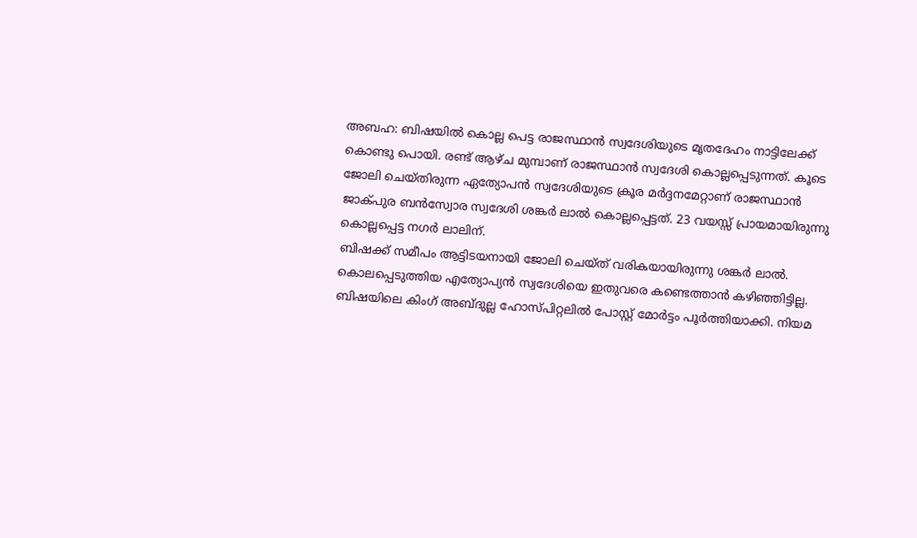അബഹ: ബിഷയിൽ കൊല്ല പെട്ട രാജസ്ഥാൻ സ്വദേശിയുടെ മൃതദേഹം നാട്ടിലേക്ക് കൊണ്ടു പൊയി. രണ്ട് ആഴ്ച മുമ്പാണ് രാജസ്ഥാൻ സ്വദേശി കൊല്ലപ്പെടുന്നത്. കൂടെ ജോലി ചെയ്തിരുന്ന ഏത്യോപൻ സ്വദേശിയുടെ ക്രൂര മർദ്ദനമേറ്റാണ് രാജസ്ഥാൻ ജാക്പുര ബൻസ്വോര സ്വദേശി ശങ്കർ ലാൽ കൊല്ലപ്പെട്ടത്. 23 വയസ്സ് പ്രായമായിരുന്നു കൊല്ലപ്പെട്ട നഗർ ലാലിന്.
ബിഷക്ക് സമീപം ആട്ടിടയനായി ജോലി ചെയ്ത് വരികയായിരുന്നു ശങ്കർ ലാൽ. കൊലപ്പെടുത്തിയ എത്യോപ്യൻ സ്വദേശിയെ ഇതുവരെ കണ്ടെത്താൻ കഴിഞ്ഞിട്ടില്ല. ബിഷയിലെ കിംഗ് അബ്ദുല്ല ഹോസ്പിറ്റലിൽ പോസ്റ്റ് മോർട്ടം പൂർത്തിയാക്കി. നിയമ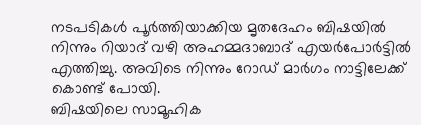നടപടികൾ പൂർത്തിയാക്കിയ മൃതദേഹം ബിഷയിൽ നിന്നും റിയാദ് വഴി അഹമ്മദാബാദ് എയർപോർട്ടിൽ എത്തിച്ചു. അവിടെ നിന്നും റോഡ് മാർഗം നാട്ടിലേക്ക് കൊണ്ട് പോയി.
ബിഷയിലെ സാമൂഹിക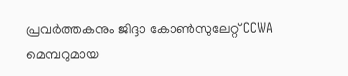പ്രവർത്തകനും ജിദ്ദാ കോൺസുലേറ്റ് CCWA മെമ്പറുമായ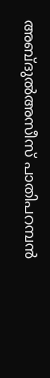അബ്ദുൽഅസീസ് പാതിപറമ്പൻ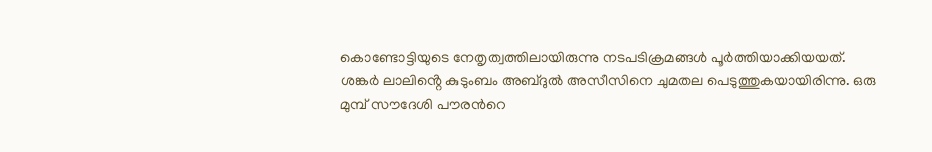കൊണ്ടോട്ടിയുടെ നേതൃത്വത്തിലായിരുന്നു നടപടിക്രമങ്ങൾ പൂർത്തിയാക്കിയയത്. ശങ്കർ ലാലിൻ്റെ കുടുംബം അബ്ദുൽ അസീസിനെ ചുമതല പെടുത്തുകയായിരിന്നു. ഒരു മുമ്പ് സൗദേശി പൗരൻറെ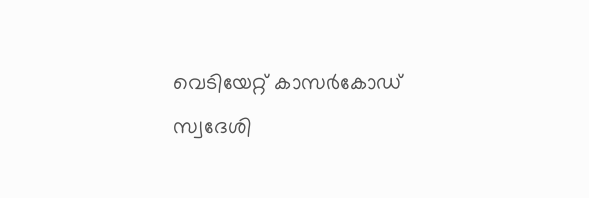വെടിയേറ്റ് കാസർകോഡ് സ്വദേശി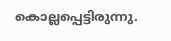കൊല്ലപ്പെട്ടിരുന്നു.